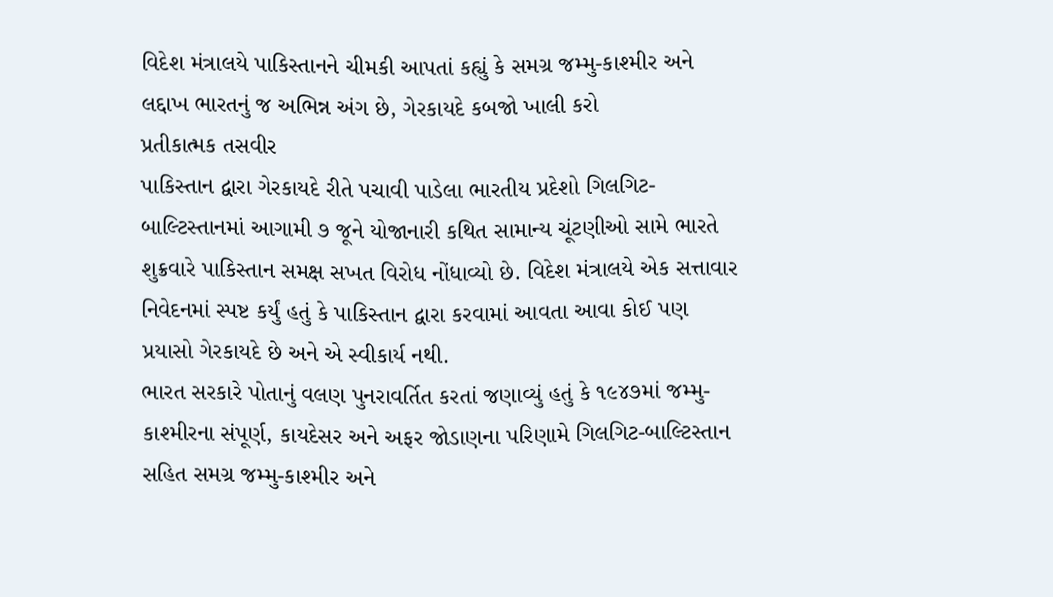વિદેશ મંત્રાલયે પાકિસ્તાનને ચીમકી આપતાં કહ્યું કે સમગ્ર જમ્મુ-કાશ્મીર અને લદ્દાખ ભારતનું જ અભિન્ન અંગ છે, ગેરકાયદે કબજો ખાલી કરો
પ્રતીકાત્મક તસવીર
પાકિસ્તાન દ્વારા ગેરકાયદે રીતે પચાવી પાડેલા ભારતીય પ્રદેશો ગિલગિટ-બાલ્ટિસ્તાનમાં આગામી ૭ જૂને યોજાનારી કથિત સામાન્ય ચૂંટણીઓ સામે ભારતે શુક્રવારે પાકિસ્તાન સમક્ષ સખત વિરોધ નોંધાવ્યો છે. વિદેશ મંત્રાલયે એક સત્તાવાર નિવેદનમાં સ્પષ્ટ કર્યું હતું કે પાકિસ્તાન દ્વારા કરવામાં આવતા આવા કોઈ પણ પ્રયાસો ગેરકાયદે છે અને એ સ્વીકાર્ય નથી.
ભારત સરકારે પોતાનું વલણ પુનરાવર્તિત કરતાં જણાવ્યું હતું કે ૧૯૪૭માં જમ્મુ-કાશ્મીરના સંપૂર્ણ, કાયદેસર અને અફર જોડાણના પરિણામે ગિલગિટ-બાલ્ટિસ્તાન સહિત સમગ્ર જમ્મુ-કાશ્મીર અને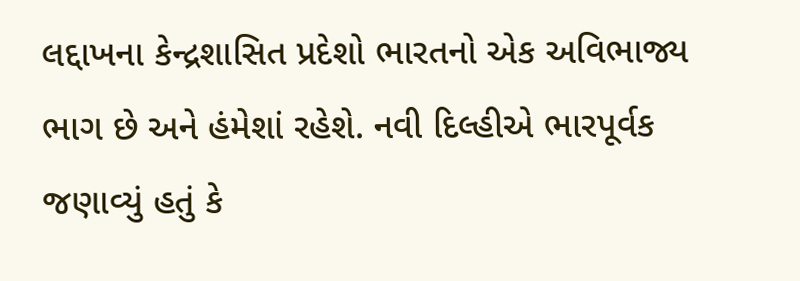લદ્દાખના કેન્દ્રશાસિત પ્રદેશો ભારતનો એક અવિભાજ્ય ભાગ છે અને હંમેશાં રહેશે. નવી દિલ્હીએ ભારપૂર્વક જણાવ્યું હતું કે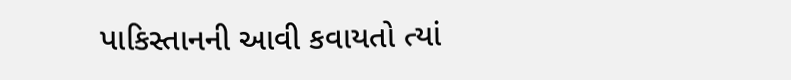પાકિસ્તાનની આવી કવાયતો ત્યાં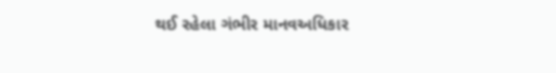થઈ રહેલા ગંભીર માનવઅધિકાર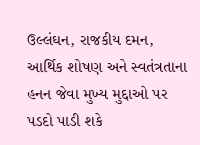ઉલ્લંઘન, રાજકીય દમન, આર્થિક શોષણ અને સ્વતંત્રતાના હનન જેવા મુખ્ય મુદ્દાઓ પર પડદો પાડી શકે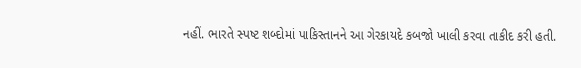નહીં. ભારતે સ્પષ્ટ શબ્દોમાં પાકિસ્તાનને આ ગેરકાયદે કબજો ખાલી કરવા તાકીદ કરી હતી.